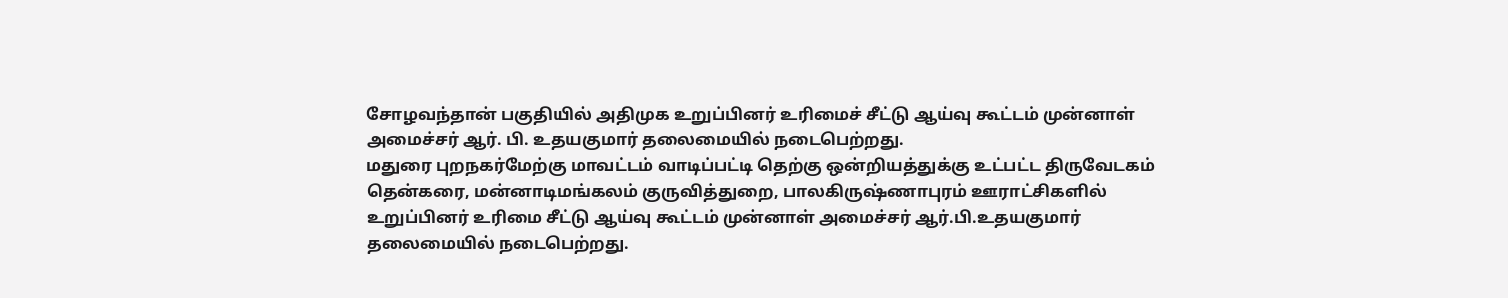சோழவந்தான் பகுதியில் அதிமுக உறுப்பினர் உரிமைச் சீட்டு ஆய்வு கூட்டம் முன்னாள் அமைச்சர் ஆர். பி. உதயகுமார் தலைமையில் நடைபெற்றது.
மதுரை புறநகர்மேற்கு மாவட்டம் வாடிப்பட்டி தெற்கு ஒன்றியத்துக்கு உட்பட்ட திருவேடகம் தென்கரை, மன்னாடிமங்கலம் குருவித்துறை, பாலகிருஷ்ணாபுரம் ஊராட்சிகளில் உறுப்பினர் உரிமை சீட்டு ஆய்வு கூட்டம் முன்னாள் அமைச்சர் ஆர்.பி.உதயகுமார் தலைமையில் நடைபெற்றது.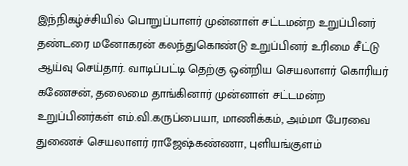இந்நிகழ்ச்சியில் பொறுப்பாளர் முன்னாள் சட்டமன்ற உறுப்பினர் தண்டரை மனோகரன் கலந்துகொண்டு உறுப்பினர் உரிமை சீட்டு ஆய்வு செய்தார். வாடிப்பட்டி தெற்கு ஒன்றிய செயலாளர் கொரியர் கணேசன், தலைமை தாங்கினார் முன்னாள் சட்டமன்ற உறுப்பினர்கள் எம்.வி.கருப்பையா, மாணிக்கம், அம்மா பேரவை துணைச் செயலாளர் ராஜேஷ்கண்ணா, புளியங்குளம்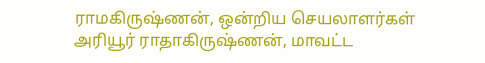ராமகிருஷ்ணன், ஒன்றிய செயலாளர்கள் அரியூர் ராதாகிருஷ்ணன், மாவட்ட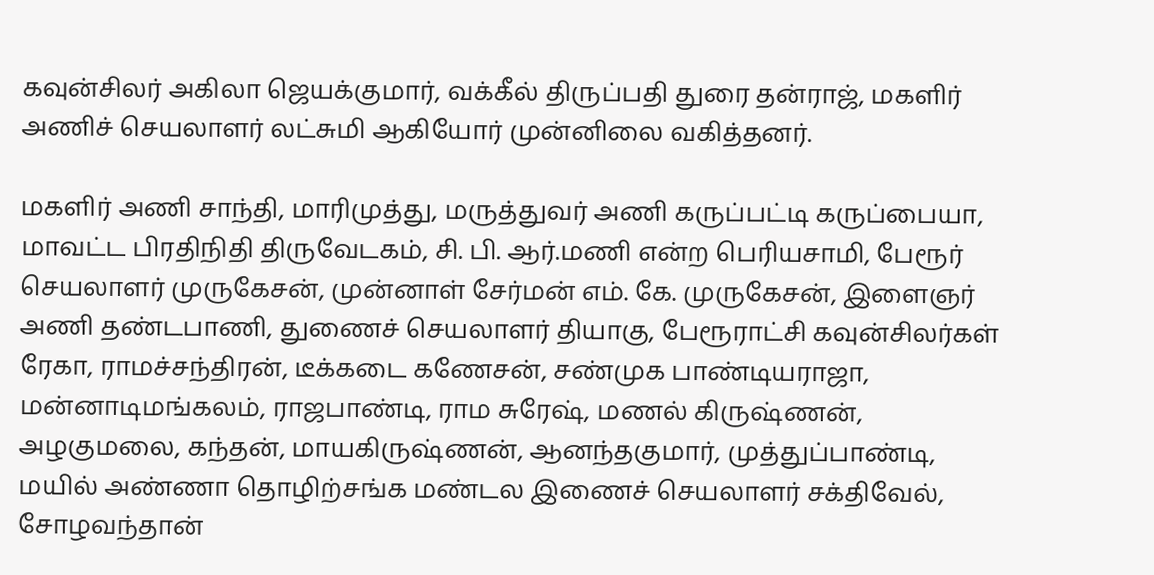கவுன்சிலர் அகிலா ஜெயக்குமார், வக்கீல் திருப்பதி துரை தன்ராஜ், மகளிர் அணிச் செயலாளர் லட்சுமி ஆகியோர் முன்னிலை வகித்தனர்.

மகளிர் அணி சாந்தி, மாரிமுத்து, மருத்துவர் அணி கருப்பட்டி கருப்பையா, மாவட்ட பிரதிநிதி திருவேடகம், சி. பி. ஆர்.மணி என்ற பெரியசாமி, பேரூர் செயலாளர் முருகேசன், முன்னாள் சேர்மன் எம். கே. முருகேசன், இளைஞர் அணி தண்டபாணி, துணைச் செயலாளர் தியாகு, பேரூராட்சி கவுன்சிலர்கள் ரேகா, ராமச்சந்திரன், டீக்கடை கணேசன், சண்முக பாண்டியராஜா, மன்னாடிமங்கலம், ராஜபாண்டி, ராம சுரேஷ், மணல் கிருஷ்ணன், அழகுமலை, கந்தன், மாயகிருஷ்ணன், ஆனந்தகுமார், முத்துப்பாண்டி, மயில் அண்ணா தொழிற்சங்க மண்டல இணைச் செயலாளர் சக்திவேல், சோழவந்தான்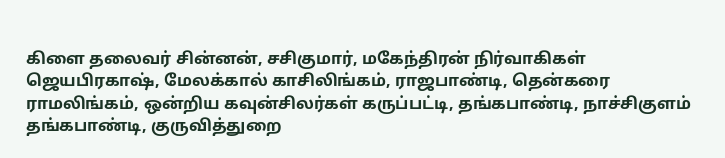கிளை தலைவர் சின்னன், சசிகுமார், மகேந்திரன் நிர்வாகிகள் ஜெயபிரகாஷ், மேலக்கால் காசிலிங்கம், ராஜபாண்டி, தென்கரை ராமலிங்கம், ஒன்றிய கவுன்சிலர்கள் கருப்பட்டி, தங்கபாண்டி, நாச்சிகுளம் தங்கபாண்டி, குருவித்துறை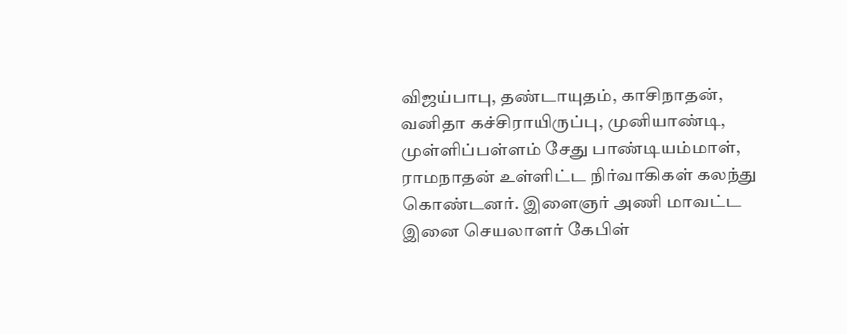விஜய்பாபு, தண்டாயுதம், காசிநாதன், வனிதா கச்சிராயிருப்பு, முனியாண்டி, முள்ளிப்பள்ளம் சேது பாண்டியம்மாள், ராமநாதன் உள்ளிட்ட நிர்வாகிகள் கலந்து கொண்டனர். இளைஞர் அணி மாவட்ட இனை செயலாளர் கேபிள்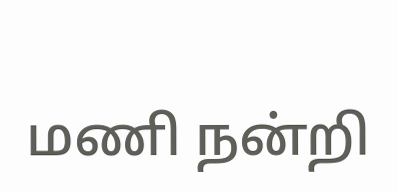மணி நன்றி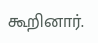கூறினார்.